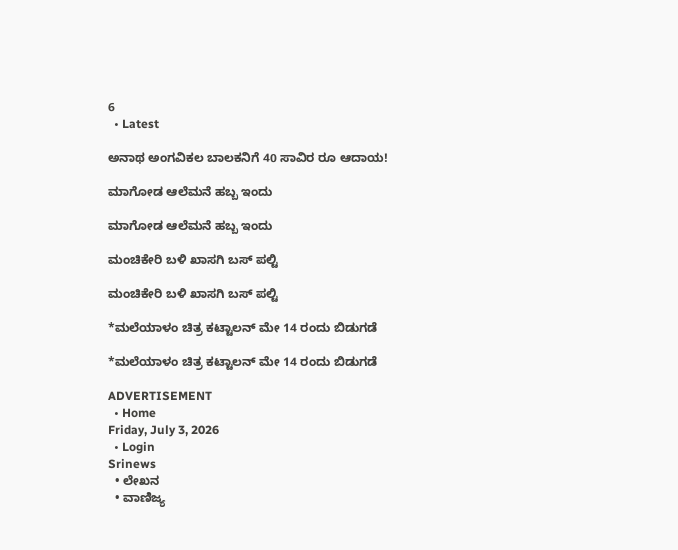6
  • Latest

ಅನಾಥ ಅಂಗವಿಕಲ ಬಾಲಕನಿಗೆ 40 ಸಾವಿರ ರೂ ಆದಾಯ!

ಮಾಗೋಡ ಆಲೆಮನೆ ಹಬ್ಬ ಇಂದು

ಮಾಗೋಡ ಆಲೆಮನೆ ಹಬ್ಬ ಇಂದು

ಮಂಚಿಕೇರಿ‌ ಬಳಿ ಖಾಸಗಿ ಬಸ್ ಪಲ್ಟಿ

ಮಂಚಿಕೇರಿ‌ ಬಳಿ ಖಾಸಗಿ ಬಸ್ ಪಲ್ಟಿ

*ಮಲೆಯಾಳಂ ಚಿತ್ರ ಕಟ್ಟಾಲನ್ ಮೇ 14 ರಂದು ಬಿಡುಗಡೆ

*ಮಲೆಯಾಳಂ ಚಿತ್ರ ಕಟ್ಟಾಲನ್ ಮೇ 14 ರಂದು ಬಿಡುಗಡೆ

ADVERTISEMENT
  • Home
Friday, July 3, 2026
  • Login
Srinews
  • ಲೇಖನ
  • ವಾಣಿಜ್ಯ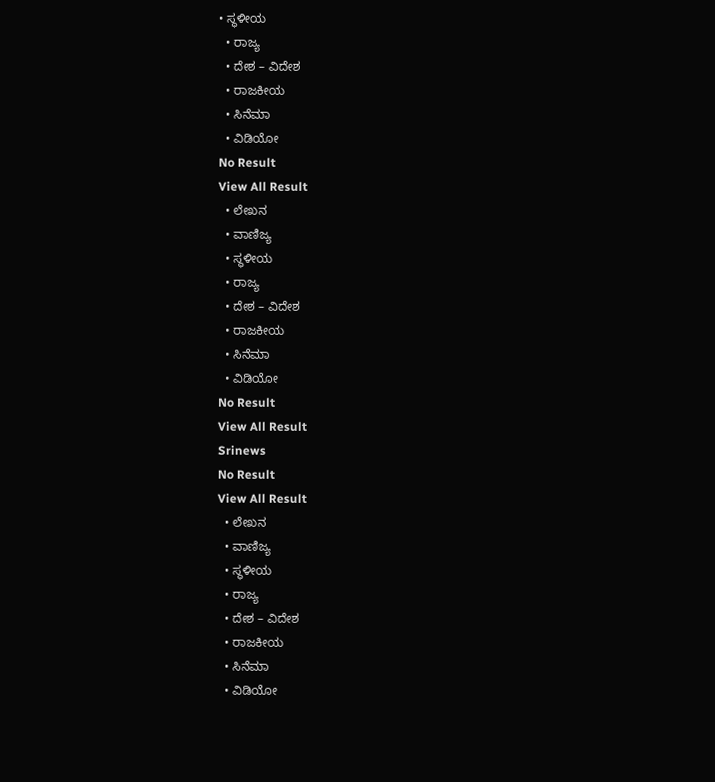• ಸ್ಥಳೀಯ
  • ರಾಜ್ಯ
  • ದೇಶ – ವಿದೇಶ
  • ರಾಜಕೀಯ
  • ಸಿನೆಮಾ
  • ವಿಡಿಯೋ
No Result
View All Result
  • ಲೇಖನ
  • ವಾಣಿಜ್ಯ
  • ಸ್ಥಳೀಯ
  • ರಾಜ್ಯ
  • ದೇಶ – ವಿದೇಶ
  • ರಾಜಕೀಯ
  • ಸಿನೆಮಾ
  • ವಿಡಿಯೋ
No Result
View All Result
Srinews
No Result
View All Result
  • ಲೇಖನ
  • ವಾಣಿಜ್ಯ
  • ಸ್ಥಳೀಯ
  • ರಾಜ್ಯ
  • ದೇಶ – ವಿದೇಶ
  • ರಾಜಕೀಯ
  • ಸಿನೆಮಾ
  • ವಿಡಿಯೋ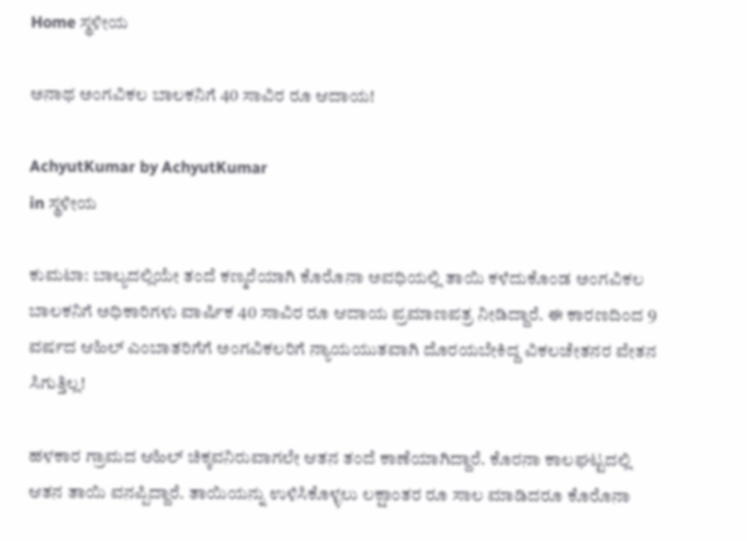Home ಸ್ಥಳೀಯ

ಅನಾಥ ಅಂಗವಿಕಲ ಬಾಲಕನಿಗೆ 40 ಸಾವಿರ ರೂ ಆದಾಯ!

AchyutKumar by AchyutKumar
in ಸ್ಥಳೀಯ

ಕುಮಟಾ: ಬಾಲ್ಯದಲ್ಲಿಯೇ ತಂದೆ ಕಣ್ಮರೆಯಾಗಿ ಕೊರೊನಾ ಅವಧಿಯಲ್ಲಿ ತಾಯಿ ಕಳೆದುಕೊಂಡ ಅಂಗವಿಕಲ ಬಾಲಕನಿಗೆ ಅಧಿಕಾರಿಗಳು ವಾರ್ಷಿಕ 40 ಸಾವಿರ ರೂ ಆದಾಯ ಪ್ರಮಾಣಪತ್ರ ನೀಡಿದ್ದಾರೆ. ಈ ಕಾರಣದಿಂದ 9 ವರ್ಷದ ಆಹಿಲ್ ಎಂಬಾತರಿಗೆಗೆ ಅಂಗವಿಕಲರಿಗೆ ನ್ಯಾಯಯುತವಾಗಿ ದೊರಯಬೇಕಿದ್ದ ವಿಕಲಚೇತನರ ವೇತನ ಸಿಗುತ್ತಿಲ್ಲ!

ಹಳಕಾರ ಗ್ರಾಮದ ಆಹಿಲ್ ಚಿಕ್ಕವನಿರುವಾಗಲೇ ಆತನ ತಂದೆ ಕಾಣೆಯಾಗಿದ್ದಾರೆ. ಕೊರನಾ ಕಾಲಘಟ್ಟದಲ್ಲಿ ಆತನ ತಾಯಿ ವನಪ್ಪಿದ್ದಾರೆ. ತಾಯಿಯನ್ನು ಉಳಿಸಿಕೊಳ್ಳಲು ಲಕ್ಷಾಂತರ ರೂ ಸಾಲ ಮಾಡಿದರೂ ಕೊರೊನಾ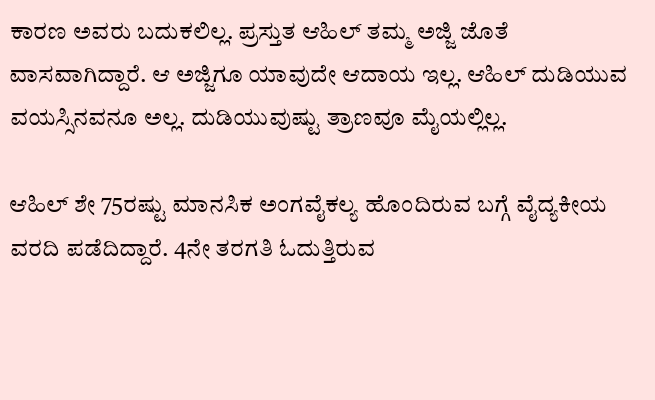ಕಾರಣ ಅವರು ಬದುಕಲಿಲ್ಲ. ಪ್ರಸ್ತುತ ಆಹಿಲ್ ತಮ್ಮ ಅಜ್ಜಿ ಜೊತೆ ವಾಸವಾಗಿದ್ದಾರೆ. ಆ ಅಜ್ಜಿಗೂ ಯಾವುದೇ ಆದಾಯ ಇಲ್ಲ. ಆಹಿಲ್ ದುಡಿಯುವ ವಯಸ್ಸಿನವನೂ ಅಲ್ಲ. ದುಡಿಯುವುಷ್ಟು ತ್ರಾಣವೂ ಮೈಯಲ್ಲಿಲ್ಲ.

ಆಹಿಲ್ ಶೇ 75ರಷ್ಟು ಮಾನಸಿಕ ಅಂಗವೈಕಲ್ಯ ಹೊಂದಿರುವ ಬಗ್ಗೆ ವೈದ್ಯಕೀಯ ವರದಿ ಪಡೆದಿದ್ದಾರೆ. 4ನೇ ತರಗತಿ ಓದುತ್ತಿರುವ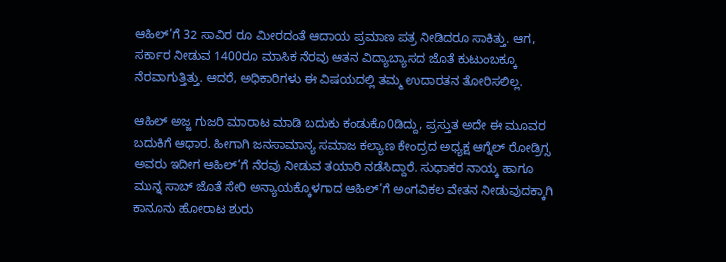ಆಹಿಲ್’ಗೆ 32 ಸಾವಿರ ರೂ ಮೀರದಂತೆ ಆದಾಯ ಪ್ರಮಾಣ ಪತ್ರ ನೀಡಿದರೂ ಸಾಕಿತ್ತು. ಆಗ, ಸರ್ಕಾರ ನೀಡುವ 1400ರೂ ಮಾಸಿಕ ನೆರವು ಆತನ ವಿದ್ಯಾಬ್ಯಾಸದ ಜೊತೆ ಕುಟುಂಬಕ್ಕೂ ನೆರವಾಗುತ್ತಿತ್ತು. ಆದರೆ, ಅಧಿಕಾರಿಗಳು ಈ ವಿಷಯದಲ್ಲಿ ತಮ್ಮ ಉದಾರತನ ತೋರಿಸಲಿಲ್ಲ.

ಆಹಿಲ್ ಅಜ್ಜ ಗುಜರಿ ಮಾರಾಟ ಮಾಡಿ ಬದುಕು ಕಂಡುಕೊ0ಡಿದ್ದು, ಪ್ರಸ್ತುತ ಅದೇ ಈ ಮೂವರ ಬದುಕಿಗೆ ಆಧಾರ. ಹೀಗಾಗಿ ಜನಸಾಮಾನ್ಯ ಸಮಾಜ ಕಲ್ಯಾಣ ಕೇಂದ್ರದ ಅಧ್ಯಕ್ಷ ಆಗ್ನೆಲ್ ರೋಡ್ರಿಗ್ಸ ಅವರು ಇದೀಗ ಆಹಿಲ್’ಗೆ ನೆರವು ನೀಡುವ ತಯಾರಿ ನಡೆಸಿದ್ದಾರೆ. ಸುಧಾಕರ ನಾಯ್ಕ ಹಾಗೂ ಮುನ್ನ ಸಾಬ್ ಜೊತೆ ಸೇರಿ ಅನ್ಯಾಯಕ್ಕೊಳಗಾದ ಆಹಿಲ್’ಗೆ ಅಂಗವಿಕಲ ವೇತನ ನೀಡುವುದಕ್ಕಾಗಿ ಕಾನೂನು ಹೋರಾಟ ಶುರು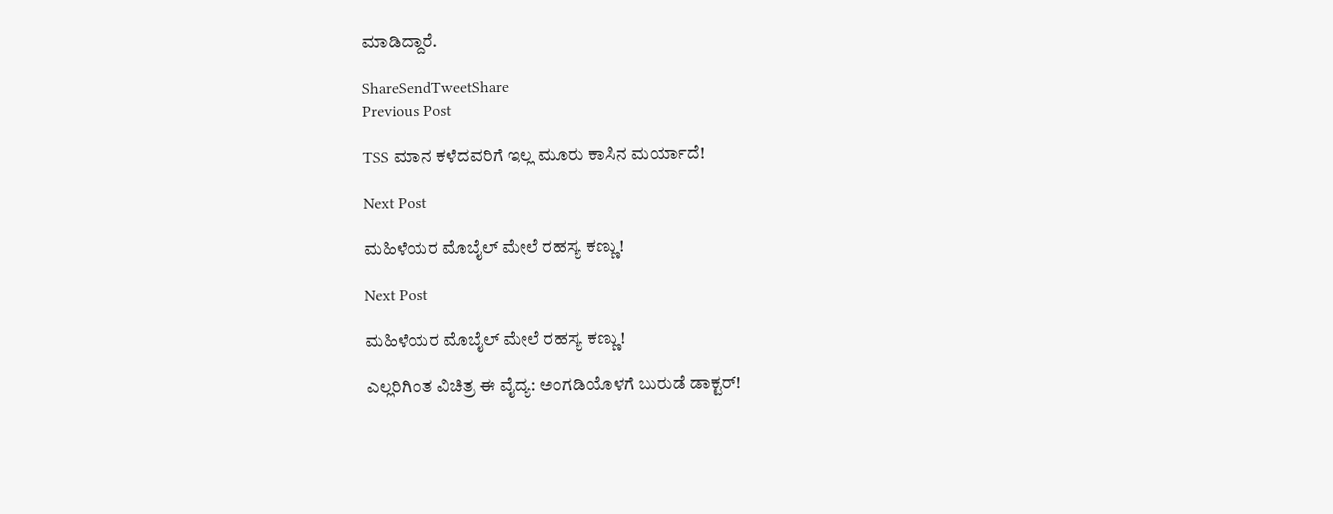ಮಾಡಿದ್ದಾರೆ.

ShareSendTweetShare
Previous Post

TSS ಮಾನ ಕಳೆದವರಿಗೆ ಇಲ್ಲ ಮೂರು ಕಾಸಿನ ಮರ್ಯಾದೆ!

Next Post

ಮಹಿಳೆಯರ ಮೊಬೈಲ್ ಮೇಲೆ ರಹಸ್ಯ ಕಣ್ಣು!

Next Post

ಮಹಿಳೆಯರ ಮೊಬೈಲ್ ಮೇಲೆ ರಹಸ್ಯ ಕಣ್ಣು!

ಎಲ್ಲರಿಗಿಂತ ವಿಚಿತ್ರ ಈ ವೈದ್ಯ: ಅಂಗಡಿಯೊಳಗೆ ಬುರುಡೆ ಡಾಕ್ಟರ್!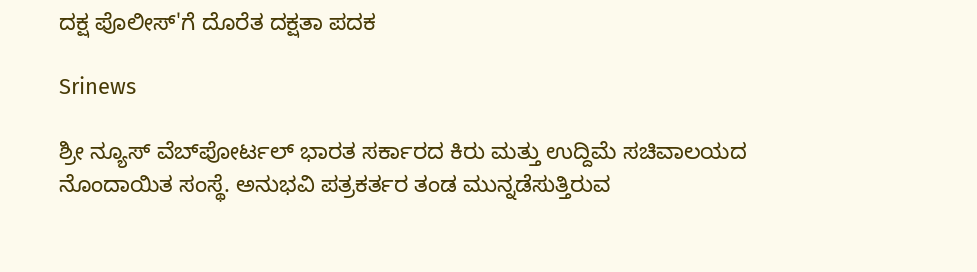ದಕ್ಷ ಪೊಲೀಸ್'ಗೆ ದೊರೆತ ದಕ್ಷತಾ ಪದಕ

Srinews

ಶ್ರೀ ನ್ಯೂಸ್ ವೆಬ್‌ಪೋರ್ಟಲ್ ಭಾರತ ಸರ್ಕಾರದ ಕಿರು ಮತ್ತು ಉದ್ದಿಮೆ ಸಚಿವಾಲಯದ ನೊಂದಾಯಿತ ಸಂಸ್ಥೆ. ಅನುಭವಿ ಪತ್ರಕರ್ತರ ತಂಡ ಮುನ್ನಡೆಸುತ್ತಿರುವ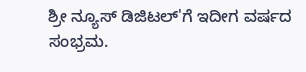ಶ್ರೀ ನ್ಯೂಸ್ ಡಿಜಿಟಲ್'ಗೆ ಇದೀಗ ವರ್ಷದ ಸಂಭ್ರಮ.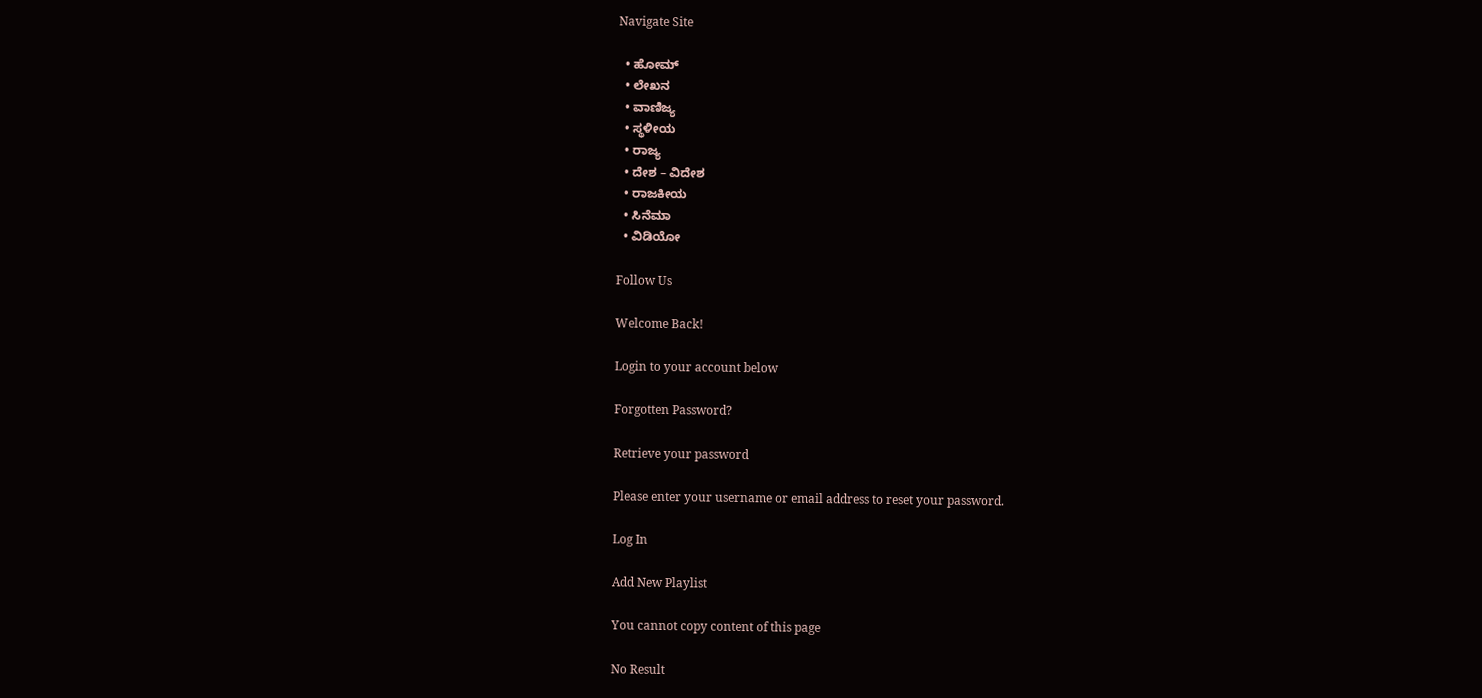Navigate Site

  • ಹೋಮ್
  • ಲೇಖನ
  • ವಾಣಿಜ್ಯ
  • ಸ್ಥಳೀಯ
  • ರಾಜ್ಯ
  • ದೇಶ – ವಿದೇಶ
  • ರಾಜಕೀಯ
  • ಸಿನೆಮಾ
  • ವಿಡಿಯೋ

Follow Us

Welcome Back!

Login to your account below

Forgotten Password?

Retrieve your password

Please enter your username or email address to reset your password.

Log In

Add New Playlist

You cannot copy content of this page

No Result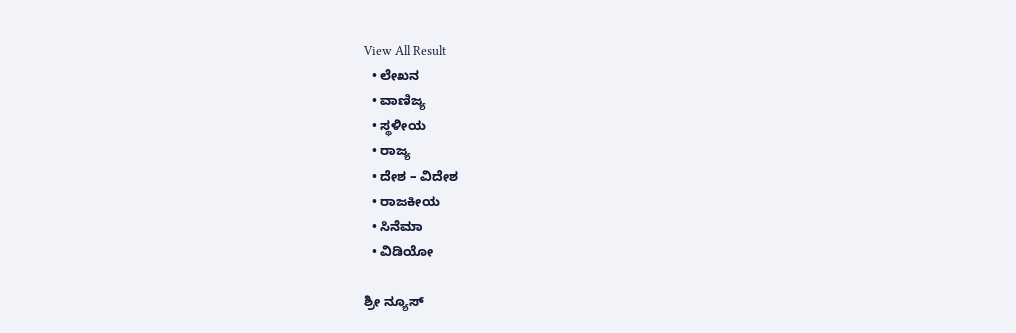View All Result
  • ಲೇಖನ
  • ವಾಣಿಜ್ಯ
  • ಸ್ಥಳೀಯ
  • ರಾಜ್ಯ
  • ದೇಶ – ವಿದೇಶ
  • ರಾಜಕೀಯ
  • ಸಿನೆಮಾ
  • ವಿಡಿಯೋ

ಶ್ರೀ ನ್ಯೂಸ್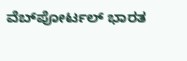ವೆಬ್‌ಪೋರ್ಟಲ್ ಭಾರತ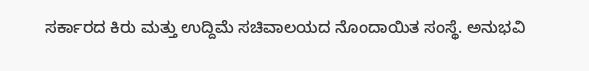ಸರ್ಕಾರದ ಕಿರು ಮತ್ತು ಉದ್ದಿಮೆ ಸಚಿವಾಲಯದ ನೊಂದಾಯಿತ ಸಂಸ್ಥೆ. ಅನುಭವಿ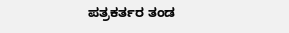ಪತ್ರಕರ್ತರ ತಂಡ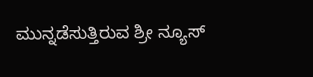ಮುನ್ನಡೆಸುತ್ತಿರುವ ಶ್ರೀ ನ್ಯೂಸ್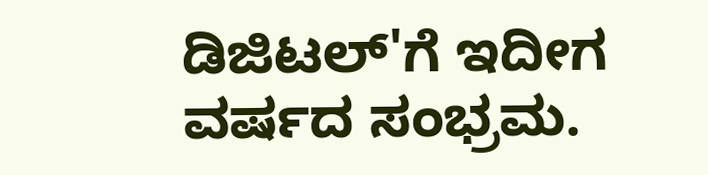ಡಿಜಿಟಲ್'ಗೆ ಇದೀಗ ವರ್ಷದ ಸಂಭ್ರಮ.